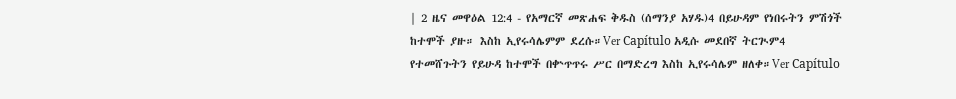| 2 ዜና መዋዕል 12:4 - የአማርኛ መጽሐፍ ቅዱስ (ሰማንያ አሃዱ)4 በይሁዳም የነበሩትን ምሽጎች ከተሞች ያዙ። እስከ ኢየሩሳሌምም ደረሱ።Ver Capítulo አዲሱ መደበኛ ትርጒም4 የተመሸጉትን የይሁዳ ከተሞች በቍጥጥሩ ሥር በማድረግ እስከ ኢየሩሳሌም ዘለቀ።Ver Capítulo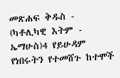መጽሐፍ ቅዱስ - (ካቶሊካዊ እትም - ኤማሁስ)4 የይሁዳም የነበሩትን የተመሸጉ ከተሞች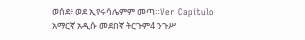ወሰደ፥ ወደ ኢየሩሳሌምም መጣ።Ver Capítulo አማርኛ አዲሱ መደበኛ ትርጉም4 ንጉሥ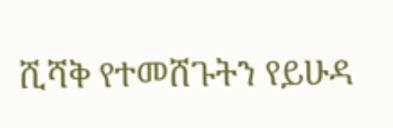ሺሻቅ የተመሸጉትን የይሁዳ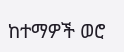ከተማዎች ወሮ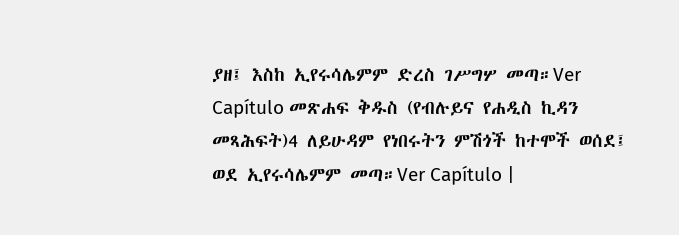ያዘ፤ እስከ ኢየሩሳሌምም ድረስ ገሥግሦ መጣ።Ver Capítulo መጽሐፍ ቅዱስ (የብሉይና የሐዲስ ኪዳን መጻሕፍት)4 ለይሁዳም የነበሩትን ምሽጎች ከተሞች ወሰደ፤ ወደ ኢየሩሳሌምም መጣ።Ver Capítulo |